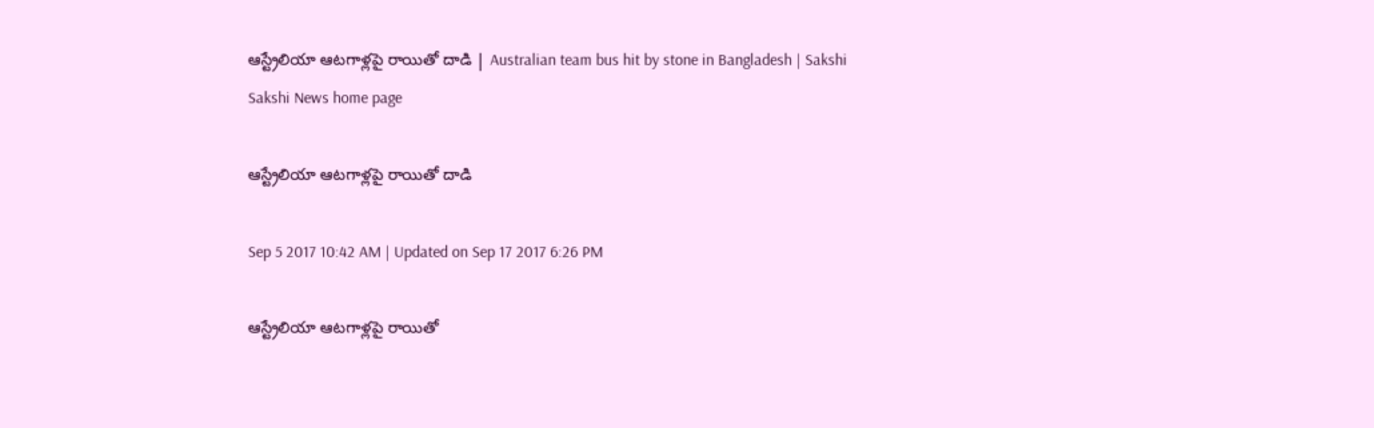ఆస్ట్రేలియా ఆటగాళ్లపై రాయితో దాడి | Australian team bus hit by stone in Bangladesh | Sakshi
Sakshi News home page

ఆస్ట్రేలియా ఆటగాళ్లపై రాయితో దాడి

Sep 5 2017 10:42 AM | Updated on Sep 17 2017 6:26 PM

ఆస్ట్రేలియా ఆటగాళ్లపై రాయితో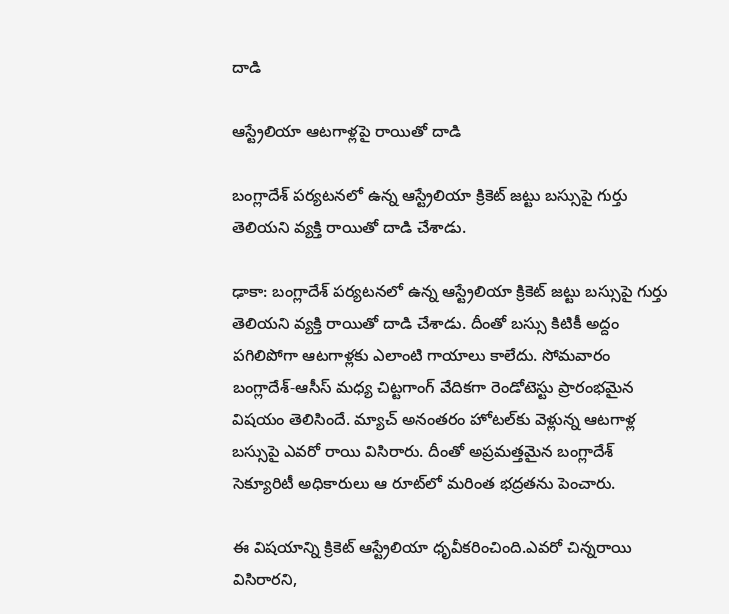దాడి

ఆస్ట్రేలియా ఆటగాళ్లపై రాయితో దాడి

బం‍గ్లాదేశ్‌ పర్యటనలో ఉన్న ఆస్ట్రేలియా క్రికెట్‌ జట్టు బస్సుపై గుర్తు తెలియని వ్యక్తి రాయితో దాడి చేశాడు.

ఢాకా: బం‍గ్లాదేశ్‌ పర్యటనలో ఉన్న ఆస్ట్రేలియా క్రికెట్‌ జట్టు బస్సుపై గుర్తు తెలియని వ్యక్తి రాయితో దాడి చేశాడు. దీంతో బస్సు కిటికీ అద్దం పగిలిపోగా ఆటగాళ్లకు ఎలాంటి గాయాలు కాలేదు. సోమవారం బంగ్లాదేశ్‌-ఆసీస్‌ మధ్య చిట్టగాంగ్‌ వేదికగా రెండోటెస్టు ప్రారంభమైన విషయం తెలిసిందే. మ్యాచ్‌ అనంతరం హోటల్‌కు వెళ్లున్న ఆటగాళ్ల బస్సుపై ఎవరో రాయి విసిరారు. దీంతో అప్రమత్తమైన బంగ్లాదేశ్‌ సెక్యూరిటీ అధికారులు ఆ రూట్‌లో మరింత భద్రతను పెంచారు.

ఈ విషయాన్ని క్రికెట్‌ ఆస్ట్రేలియా ధృవీకరించింది.ఎవరో చిన్నరాయి విసిరారని,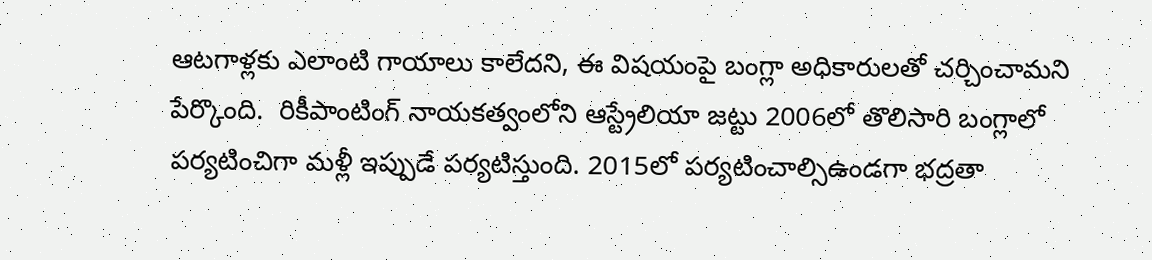ఆటగాళ్లకు ఎలాంటి గాయాలు కాలేదని, ఈ విషయంపై బంగ్లా అధికారులతో చర్చించామని పేర్కొంది.  రికీపాంటింగ్‌ నాయకత్వంలోని ఆస్ట్రేలియా జట్టు 2006లో తొలిసారి బంగ్లాలో పర్యటించిగా మళ్లీ ఇప్పుడే పర్యటిస్తుంది. 2015లో పర్యటించాల్సిఉండగా భద్రతా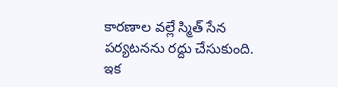కారణాల వల్లే స్మిత్‌ సేన పర్యటనను రద్దు చేసుకుంది. ఇక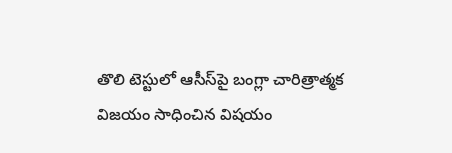తొలి టెస్టులో ఆసీస్‌పై బంగ్లా చారిత్రాత్మక విజయం సాధించిన విషయం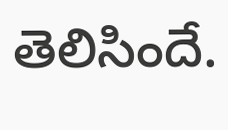తెలిసిందే.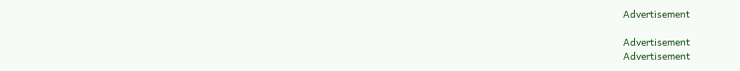Advertisement

Advertisement
Advertisement